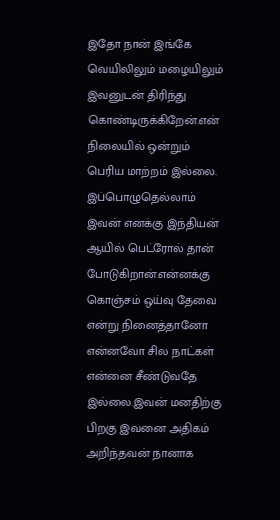இதோ நான் இங்கே வெயிலிலும் மழையிலும் இவனுடன் திரிந்து கொண்டிருக்கிறேன்.என் நிலையில் ஒன்றும் பெரிய மாற்றம் இல்லை. இப்பொழுதெல்லாம் இவன் எனக்கு இந்தியன் ஆயில் பெட்ரோல் தான் போடுகிறான்.என்னக்கு கொஞ்சம் ஒய்வு தேவை என்று நினைத்தானோ என்னவோ சில நாட்கள் என்னை சீண்டுவதே இல்லை.இவன் மனதிற்கு பிறகு இவனை அதிகம் அறிந்தவன் நானாக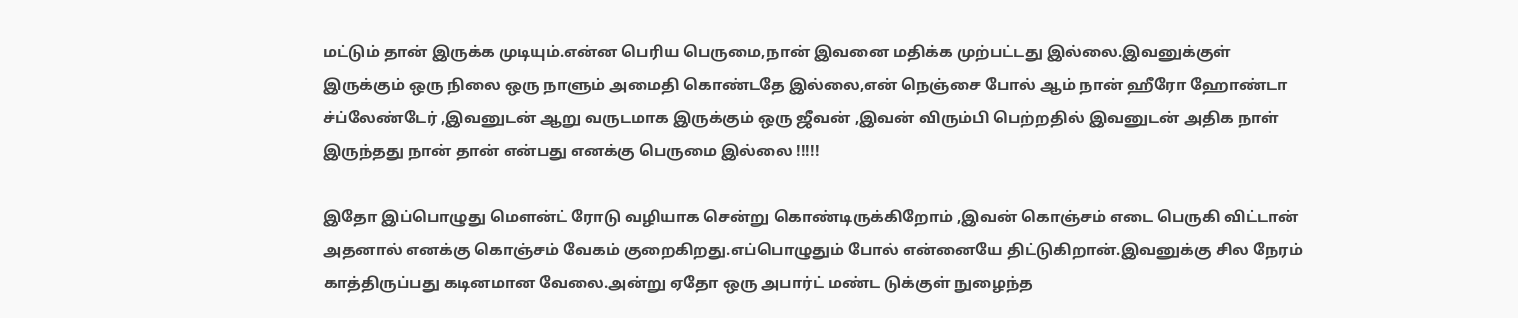மட்டும் தான் இருக்க முடியும்.என்ன பெரிய பெருமை,நான் இவனை மதிக்க முற்பட்டது இல்லை.இவனுக்குள் இருக்கும் ஒரு நிலை ஒரு நாளும் அமைதி கொண்டதே இல்லை,என் நெஞ்சை போல் ஆம் நான் ஹீரோ ஹோண்டா ச்ப்லேண்டேர் ,இவனுடன் ஆறு வருடமாக இருக்கும் ஒரு ஜீவன் ,இவன் விரும்பி பெற்றதில் இவனுடன் அதிக நாள் இருந்தது நான் தான் என்பது எனக்கு பெருமை இல்லை !!!!!

இதோ இப்பொழுது மௌன்ட் ரோடு வழியாக சென்று கொண்டிருக்கிறோம் ,இவன் கொஞ்சம் எடை பெருகி விட்டான் அதனால் எனக்கு கொஞ்சம் வேகம் குறைகிறது.எப்பொழுதும் போல் என்னையே திட்டுகிறான்.இவனுக்கு சில நேரம் காத்திருப்பது கடினமான வேலை.அன்று ஏதோ ஒரு அபார்ட் மண்ட டுக்குள் நுழைந்த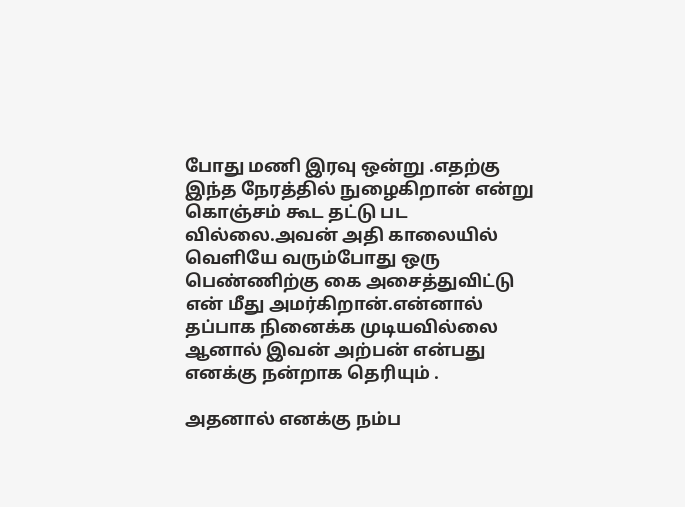போது மணி இரவு ஒன்று .எதற்கு இந்த நேரத்தில் நுழைகிறான் என்று கொஞ்சம் கூட தட்டு பட வில்லை.அவன் அதி காலையில் வெளியே வரும்போது ஒரு பெண்ணிற்கு கை அசைத்துவிட்டு என் மீது அமர்கிறான்.என்னால் தப்பாக நினைக்க முடியவில்லை ஆனால் இவன் அற்பன் என்பது எனக்கு நன்றாக தெரியும் .

அதனால் எனக்கு நம்ப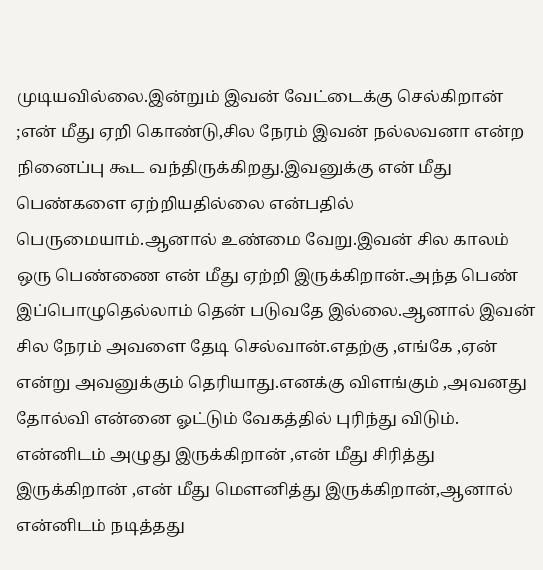முடியவில்லை.இன்றும் இவன் வேட்டைக்கு செல்கிறான் ;என் மீது ஏறி கொண்டு,சில நேரம் இவன் நல்லவனா என்ற நினைப்பு கூட வந்திருக்கிறது.இவனுக்கு என் மீது பெண்களை ஏற்றியதில்லை என்பதில் பெருமையாம்.ஆனால் உண்மை வேறு.இவன் சில காலம் ஒரு பெண்ணை என் மீது ஏற்றி இருக்கிறான்.அந்த பெண் இப்பொழுதெல்லாம் தென் படுவதே இல்லை.ஆனால் இவன் சில நேரம் அவளை தேடி செல்வான்.எதற்கு ,எங்கே ,ஏன் என்று அவனுக்கும் தெரியாது.எனக்கு விளங்கும் ,அவனது தோல்வி என்னை ஓட்டும் வேகத்தில் புரிந்து விடும்.
என்னிடம் அழுது இருக்கிறான் ,என் மீது சிரித்து இருக்கிறான் ,என் மீது மௌனித்து இருக்கிறான்,ஆனால் என்னிடம் நடித்தது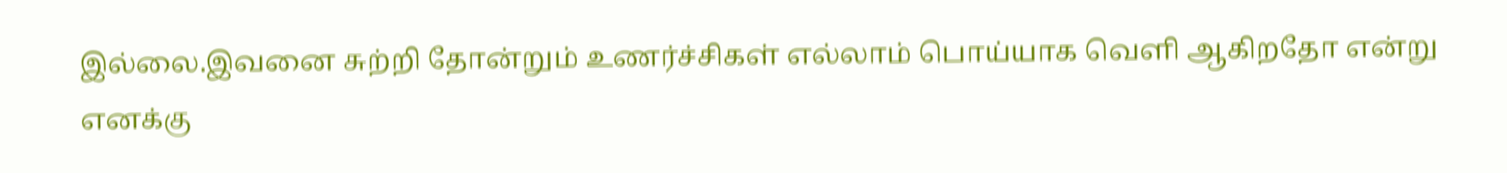இல்லை.இவனை சுற்றி தோன்றும் உணர்ச்சிகள் எல்லாம் பொய்யாக வெளி ஆகிறதோ என்று எனக்கு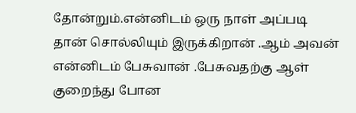தோன்றும்.என்னிடம் ஒரு நாள் அப்படி தான் சொல்லியும் இருக்கிறான் .ஆம் அவன் என்னிடம் பேசுவான் .பேசுவதற்கு ஆள் குறைந்து போன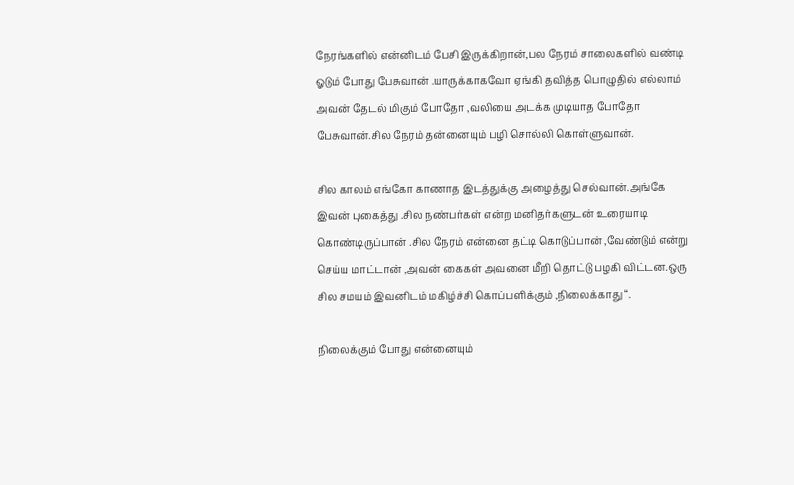நேரங்களில் என்னிடம் பேசி இருக்கிறான்,பல நேரம் சாலைகளில் வண்டி ஓடும் போது பேசுவான் .யாருக்காகவோ ஏங்கி தவித்த பொழுதில் எல்லாம் அவன் தேடல் மிகும் போதோ ,வலியை அடக்க முடியாத போதோ பேசுவான்.சில நேரம் தன்னையும் பழி சொல்லி கொள்ளுவான்.

சில காலம் எங்கோ காணாத இடத்துக்கு அழைத்து செல்வான்.அங்கே இவன் புகைத்து .சில நண்பர்கள் என்ற மனிதர்களுடன் உரையாடி கொண்டிருப்பான் .சில நேரம் என்னை தட்டி கொடுப்பான் ,வேண்டும் என்று செய்ய மாட்டான் ,அவன் கைகள் அவனை மீறி தொட்டு பழகி விட்டன.ஒரு சில சமயம் இவனிடம் மகிழ்ச்சி கொப்பளிக்கும் ,நிலைக்காது “.

நிலைக்கும் போது என்னையும்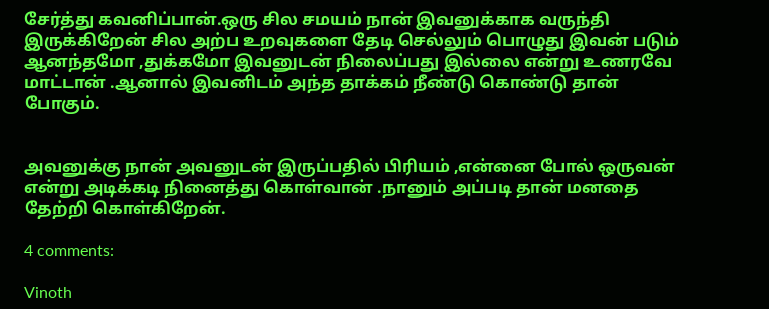சேர்த்து கவனிப்பான்.ஒரு சில சமயம் நான் இவனுக்காக வருந்தி இருக்கிறேன் சில அற்ப உறவுகளை தேடி செல்லும் பொழுது இவன் படும் ஆனந்தமோ ,துக்கமோ இவனுடன் நிலைப்பது இல்லை என்று உணரவே மாட்டான் .ஆனால் இவனிடம் அந்த தாக்கம் நீண்டு கொண்டு தான் போகும்.


அவனுக்கு நான் அவனுடன் இருப்பதில் பிரியம் ,என்னை போல் ஒருவன் என்று அடிக்கடி நினைத்து கொள்வான் .நானும் அப்படி தான் மனதை தேற்றி கொள்கிறேன்.

4 comments:

Vinoth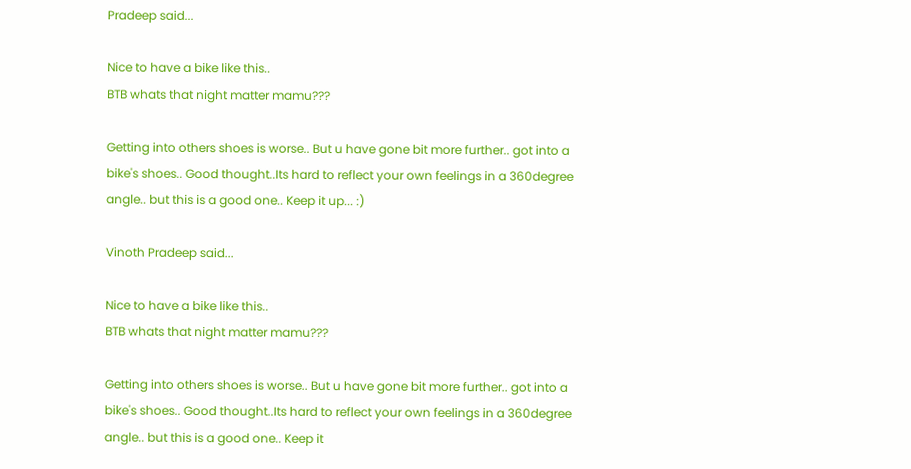Pradeep said...

Nice to have a bike like this..
BTB whats that night matter mamu???

Getting into others shoes is worse.. But u have gone bit more further.. got into a bike's shoes.. Good thought..Its hard to reflect your own feelings in a 360degree angle.. but this is a good one.. Keep it up... :)

Vinoth Pradeep said...

Nice to have a bike like this..
BTB whats that night matter mamu???

Getting into others shoes is worse.. But u have gone bit more further.. got into a bike's shoes.. Good thought..Its hard to reflect your own feelings in a 360degree angle.. but this is a good one.. Keep it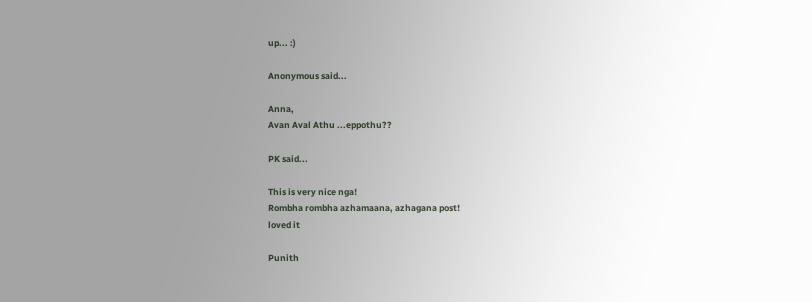up... :)

Anonymous said...

Anna,
Avan Aval Athu ...eppothu??

PK said...

This is very nice nga!
Rombha rombha azhamaana, azhagana post!
loved it

Punith